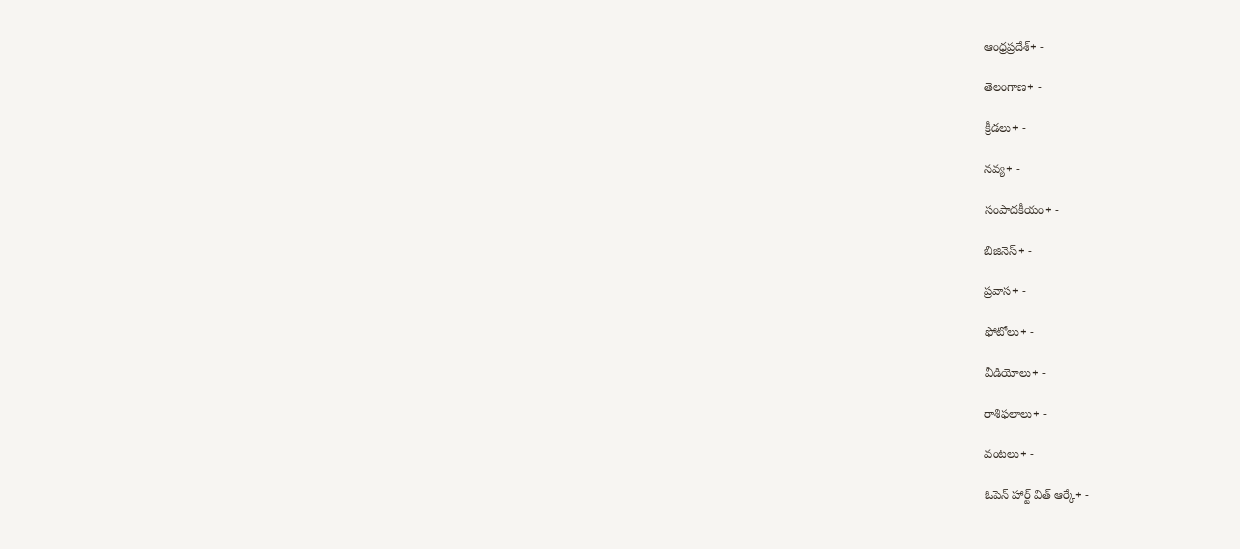ఆంధ్రప్రదేశ్+ -

తెలంగాణ+ -

క్రీడలు+ -

నవ్య+ -

సంపాదకీయం+ -

బిజినెస్+ -

ప్రవాస+ -

ఫోటోలు+ -

వీడియోలు+ -

రాశిఫలాలు+ -

వంటలు+ -

ఓపెన్ హార్ట్ విత్ ఆర్కే+ -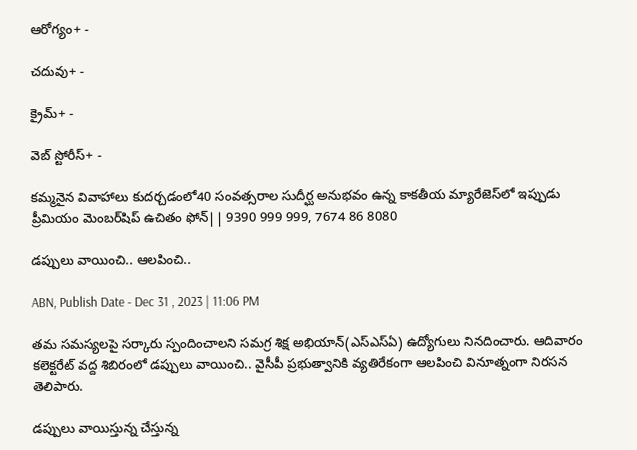ఆరోగ్యం+ -

చదువు+ -

క్రైమ్+ -

వెబ్ స్టోరీస్+ -

కమ్మనైన వివాహాలు కుదర్చడంలో40 సంవత్సరాల సుదీర్ఘ అనుభవం ఉన్న కాకతీయ మ్యారేజెస్‌లో ఇప్పుడు ప్రీమియం మెంబర్‌షిప్‌ ఉచితం ఫోన్|| 9390 999 999, 7674 86 8080

డప్పులు వాయించి.. ఆలపించి..

ABN, Publish Date - Dec 31 , 2023 | 11:06 PM

తమ సమస్యలపై సర్కారు స్పందించాలని సమగ్ర శిక్ష అభియాన్‌(ఎస్‌ఎస్‌ఏ) ఉద్యోగులు నినదించారు. ఆదివారం కలెక్టరేట్‌ వద్ద శిబిరంలో డప్పులు వాయించి.. వైసీపీ ప్రభుత్వానికి వ్యతిరేకంగా ఆలపించి వినూత్నంగా నిరసన తెలిపారు.

డప్పులు వాయిస్తున్న చేస్తున్న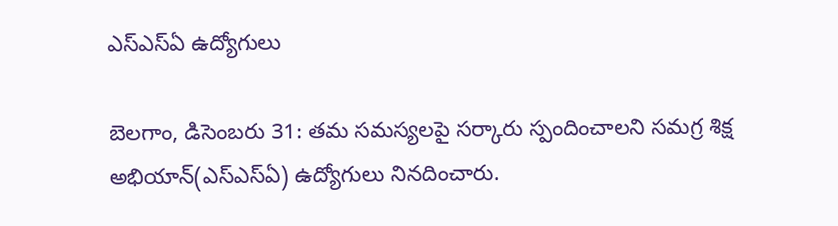ఎస్‌ఎస్‌ఏ ఉద్యోగులు

బెలగాం, డిసెంబరు 31: తమ సమస్యలపై సర్కారు స్పందించాలని సమగ్ర శిక్ష అభియాన్‌(ఎస్‌ఎస్‌ఏ) ఉద్యోగులు నినదించారు.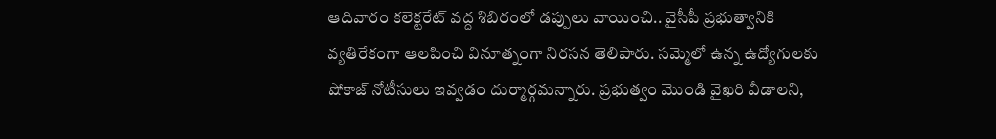ఆదివారం కలెక్టరేట్‌ వద్ద శిబిరంలో డప్పులు వాయించి.. వైసీపీ ప్రభుత్వానికి వ్యతిరేకంగా ఆలపించి వినూత్నంగా నిరసన తెలిపారు. సమ్మెలో ఉన్న ఉద్యోగులకు షోకాజ్‌ నోటీసులు ఇవ్వడం దుర్మార్గమన్నారు. ప్రభుత్వం మొండి వైఖరి వీడాలని,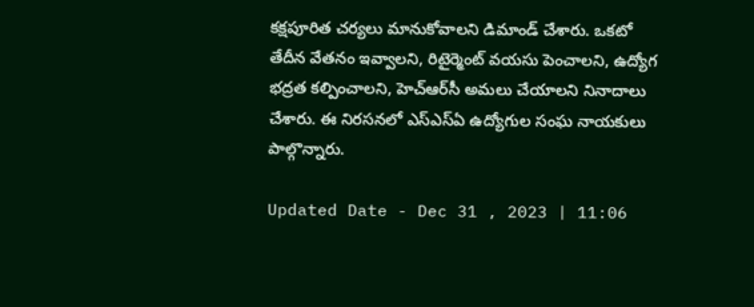కక్షపూరిత చర్యలు మానుకోవాలని డిమాండ్‌ చేశారు. ఒకటో తేదీన వేతనం ఇవ్వాలని, రిటైర్మెంట్‌ వయసు పెంచాలని, ఉద్యోగ భద్రత కల్పించాలని, హెచ్‌ఆర్‌సీ అమలు చేయాలని నినాదాలు చేశారు. ఈ నిరసనలో ఎస్‌ఎస్‌ఏ ఉద్యోగుల సంఘ నాయకులు పాల్గొన్నారు.

Updated Date - Dec 31 , 2023 | 11:06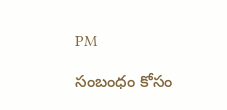PM

సంబంధం కోసం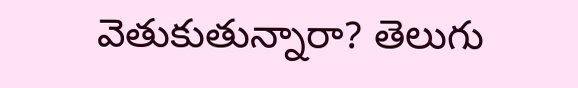వెతుకుతున్నారా? తెలుగు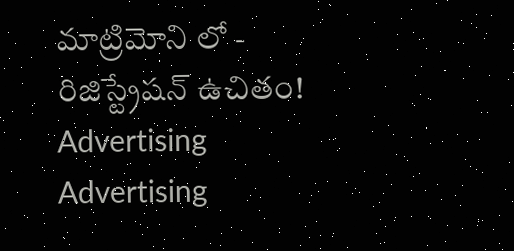మాట్రిమోని లో - రిజిస్ట్రేషన్ ఉచితం!
Advertising
Advertising